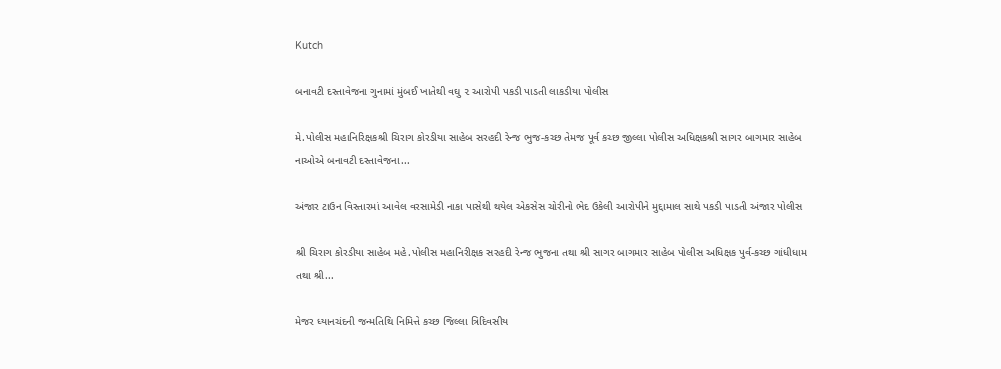Kutch

બનાવટી દસ્તાવેજના ગુનામાં મુંબઈ ખાતેથી વઘુ ૨ આરોપી પકડી પાડતી લાકડીયા પોલીસ

મે.પોલીસ મહાનિરિક્ષકશ્રી ચિરાગ કોરડીયા સાહેબ સરહદી રેન્જ ભુજ-કચ્છ તેમજ પૂર્વ કચ્છ જીલ્લા પોલીસ અધિક્ષકશ્રી સાગર બાગમાર સાહેબ નાઓએ બનાવટી દસ્તાવેજના...

અંજાર ટાઉન વિસ્તારમાં આવેલ વરસામેડી નાકા પાસેથી થયેલ એકસેસ ચોરીનો ભેદ ઉકેલી આરોપીને મુદ્દામાલ સાથે પકડી પાડતી અંજાર પોલીસ

શ્રી ચિરાગ કોરડીયા સાહેબ મહે.પોલીસ મહાનિરીક્ષક સરહદી રેન્જ ભુજના તથા શ્રી સાગર બાગમાર સાહેબ પોલીસ અધિક્ષક પુર્વ-કચ્છ ગાંધીધામ તથા શ્રી...

મેજર ધ્યાનચંદની જન્મતિથિ નિમિત્તે કચ્છ જિલ્લા ત્રિદિવસીય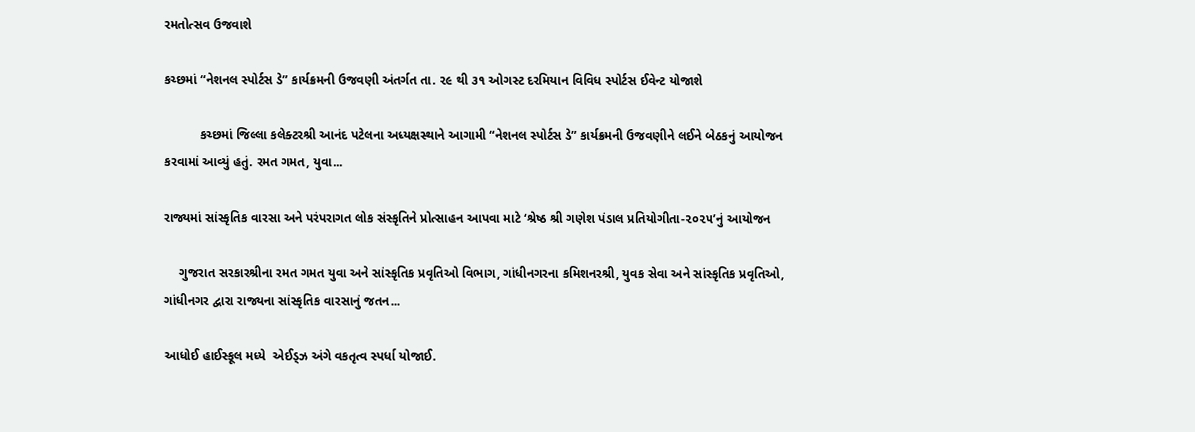રમતોત્સવ ઉજવાશે

કચ્છમાં “નેશનલ સ્પોર્ટસ ડે” કાર્યક્રમની ઉજવણી અંતર્ગત તા. ૨૯ થી ૩૧ ઓગસ્ટ દરમિયાન વિવિધ સ્પોર્ટસ ઈવેન્ટ યોજાશે

          કચ્છમાં જિલ્લા કલેક્ટરશ્રી આનંદ પટેલના અધ્યક્ષસ્થાને આગામી “નેશનલ સ્પોર્ટસ ડે” કાર્યક્રમની ઉજવણીને લઈને બેઠકનું આયોજન કરવામાં આવ્યું હતું. રમત ગમત, યુવા...

રાજ્યમાં સાંસ્કૃતિક વારસા અને પરંપરાગત લોક સંસ્કૃતિને પ્રોત્સાહન આપવા માટે ‘શ્રેષ્ઠ શ્રી ગણેશ પંડાલ પ્રતિયોગીતા-૨૦૨૫’નું આયોજન

    ગુજરાત સરકારશ્રીના રમત ગમત યુવા અને સાંસ્કૃતિક પ્રવૃતિઓ વિભાગ, ગાંધીનગરના કમિશનરશ્રી, યુવક સેવા અને સાંસ્કૃતિક પ્રવૃતિઓ, ગાંધીનગર દ્વારા રાજ્યના સાંસ્કૃતિક વારસાનું જતન...

આધોઈ હાઈસ્કૂલ મધ્યે  એઈડ્ઝ અંગે વકતૃત્વ સ્પર્ધા યોજાઈ.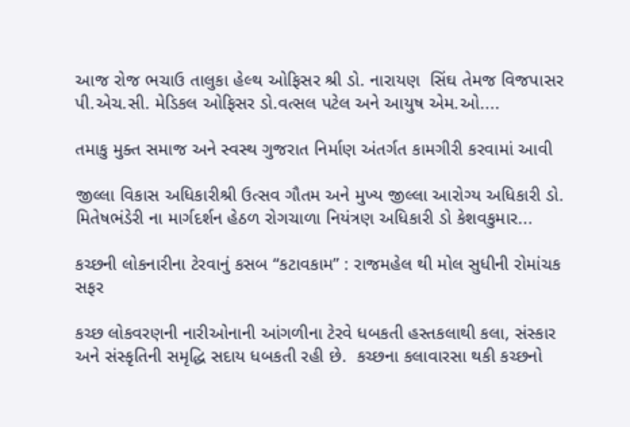આજ રોજ ભચાઉ તાલુકા હેલ્થ ઓફિસર શ્રી ડો. નારાયણ  સિંઘ તેમજ વિજપાસર પી.એચ.સી. મેડિકલ ઓફિસર ડો.વત્સલ પટેલ અને આયુષ એમ.ઓ....

તમાકુ મુક્ત સમાજ અને સ્વસ્થ ગુજરાત નિર્માણ અંતર્ગત કામગીરી કરવામાં આવી

જીલ્લા વિકાસ અધિકારીશ્રી ઉત્સવ ગૌતમ અને મુખ્ય જીલ્લા આરોગ્ય અધિકારી ડો. મિતેષભંડેરી ના માર્ગદર્શન હેઠળ રોગચાળા નિયંત્રણ અધિકારી ડો કેશવકુમાર...

કચ્છની લોકનારીના ટેરવાનું કસબ “કટાવકામ” : રાજમહેલ થી મોલ સુધીની રોમાંચક સફર

કચ્છ લોકવરણની નારીઓનાની આંગળીના ટેરવે ધબકતી હસ્તકલાથી કલા, સંસ્કાર અને સંસ્કૃતિની સમૃદ્ધિ સદાય ધબકતી રહી છે.  કચ્છના કલાવારસા થકી કચ્છનો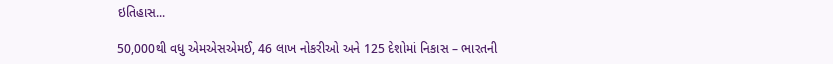ઇતિહાસ...

50,000થી વધુ એમએસએમઈ, 46 લાખ નોકરીઓ અને 125 દેશોમાં નિકાસ – ભારતની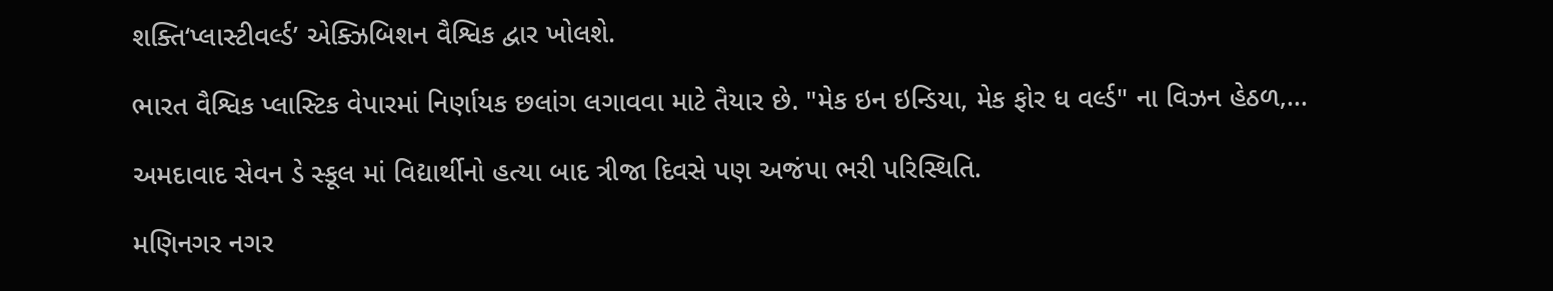શક્તિ‘પ્લાસ્ટીવર્લ્ડ’ એક્ઝિબિશન વૈશ્વિક દ્વાર ખોલશે.

ભારત વૈશ્વિક પ્લાસ્ટિક વેપારમાં નિર્ણાયક છલાંગ લગાવવા માટે તૈયાર છે. "મેક ઇન ઇન્ડિયા, મેક ફોર ધ વર્લ્ડ" ના વિઝન હેઠળ,...

અમદાવાદ સેવન ડે સ્કૂલ માં વિદ્યાર્થીનો હત્યા બાદ ત્રીજા દિવસે પણ અજંપા ભરી પરિસ્થિતિ.

મણિનગર નગર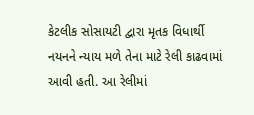કેટલીક સોસાયટી દ્વારા મૃતક વિધાર્થી નયનને ન્યાય મળે તેના માટે રેલી કાઢવામાં આવી હતી. આ રેલીમાં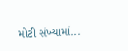મોટી સંખ્યામાં...